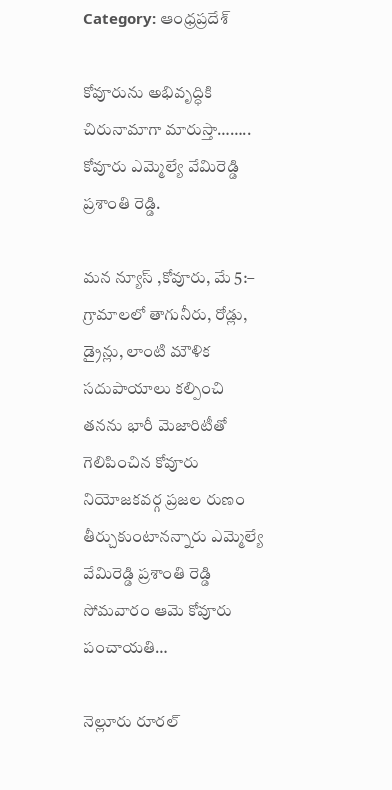Category: ఆంధ్రప్రదేశ్

కోవూరును అభివృద్ధికి చిరునామాగా మారుస్తా…….. కోవూరు ఎమ్మెల్యే వేమిరెడ్డి ప్రశాంతి రెడ్డి.

మన న్యూస్ ,కోవూరు, మే 5:– గ్రామాలలో తాగునీరు, రోడ్లు, డ్రైన్లు, లాంటి మౌళిక సదుపాయాలు కల్పించి తనను భారీ మెజారిటీతో గెలిపించిన కోవూరు నియోజకవర్గ ప్రజల రుణం తీర్చుకుంటానన్నారు ఎమ్మెల్యే వేమిరెడ్డి ప్రశాంతి రెడ్డి సోమవారం ఆమె కోవూరు పంచాయతి…

నెల్లూరు రూరల్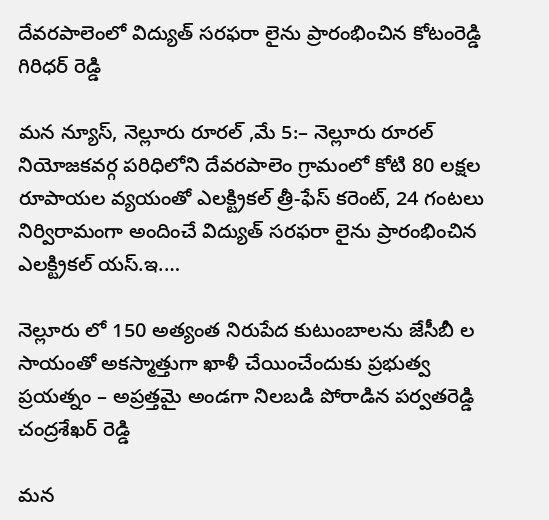దేవరపాలెంలో విద్యుత్ సరఫరా లైను ప్రారంభించిన కోటంరెడ్డి గిరిధర్ రెడ్డి

మన న్యూస్, నెల్లూరు రూరల్ ,మే 5:– నెల్లూరు రూరల్ నియోజకవర్గ పరిధిలోని దేవరపాలెం గ్రామంలో కోటి 80 లక్షల రూపాయల వ్యయంతో ఎలక్ట్రికల్ త్రీ-ఫేస్ కరెంట్, 24 గంటలు నిర్విరామంగా అందించే విద్యుత్ సరఫరా లైను ప్రారంభించిన ఎలక్ట్రికల్ యస్.ఇ.…

నెల్లూరు లో 150 అత్యంత నిరుపేద కుటుంబాలను జేసీబీ ల సాయంతో అకస్మాత్తుగా ఖాళీ చేయించేందుకు ప్రభుత్వ ప్రయత్నం – అప్రత్తమై అండగా నిలబడి పోరాడిన పర్వతరెడ్డి చంద్రశేఖర్ రెడ్డి

మన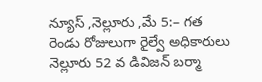న్యూస్ ,నెల్లూరు ,మే 5:– గత రెండు రోజులుగా రైల్వే అధికారులు నెల్లూరు 52 వ డివిజన్ బర్మా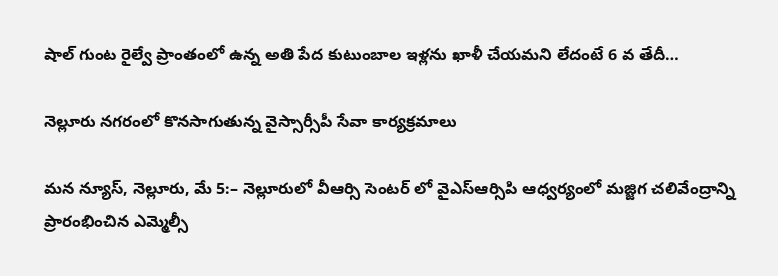షాల్ గుంట రైల్వే ప్రాంతంలో ఉన్న అతి పేద కుటుంబాల ఇళ్లను ఖాళీ చేయమని లేదంటే 6 వ తేదీ…

నెల్లూరు నగరంలో కొనసాగుతున్న వైస్సార్సీపీ సేవా కార్యక్రమాలు

మన న్యూస్, నెల్లూరు, మే 5:– నెల్లూరులో వీఆర్సి సెంటర్ లో వైఎస్ఆర్సిపి ఆధ్వర్యంలో మజ్జిగ చలివేంద్రాన్ని ప్రారంభించిన ఎమ్మెల్సీ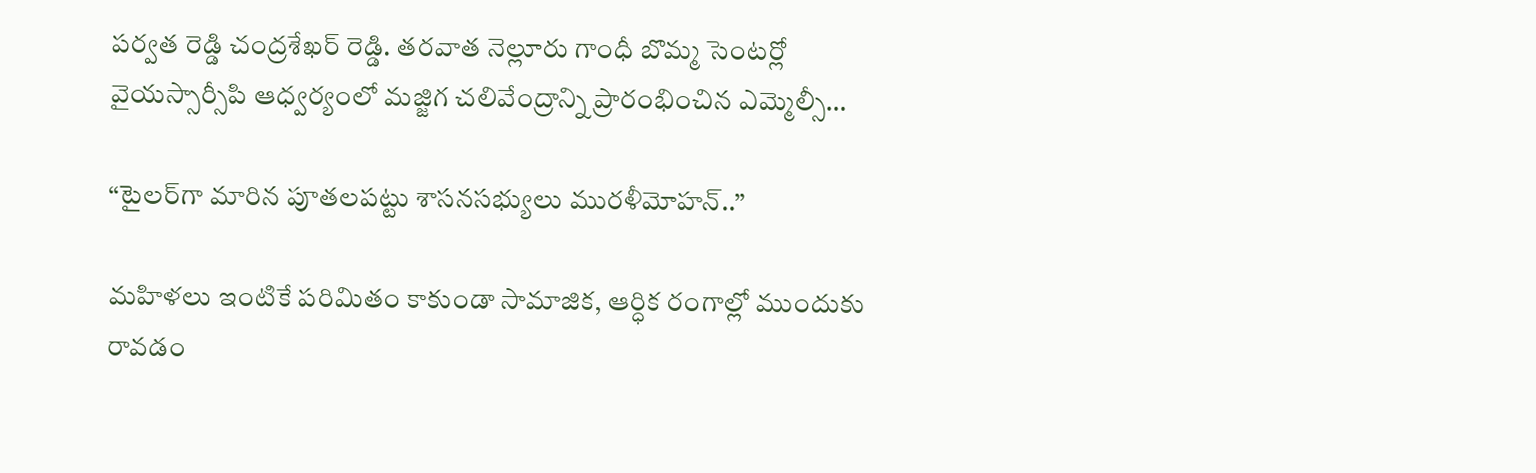పర్వత రెడ్డి చంద్రశేఖర్ రెడ్డి. తరవాత నెల్లూరు గాంధీ బొమ్మ సెంటర్లో వైయస్సార్సీపి ఆధ్వర్యంలో మజ్జిగ చలివేంద్రాన్ని ప్రారంభించిన ఎమ్మెల్సీ…

“టైలర్‌గా మారిన పూతలపట్టు శాసనసభ్యులు మురళీమోహన్..”

మహిళలు ఇంటికే పరిమితం కాకుండా సామాజిక, ఆర్ధిక రంగాల్లో ముందుకు రావడం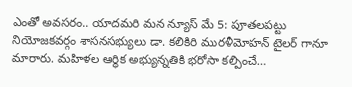ఎంతో అవసరం.. యాదమరి మన న్యూస్ మే 5: పూతలపట్టు నియోజకవర్గం శాసనసభ్యులు డా. కలికిరి మురళీమోహన్ టైలర్ గానూ మారారు. మహిళల ఆర్థిక అభ్యున్నతికి భరోసా కల్పించే…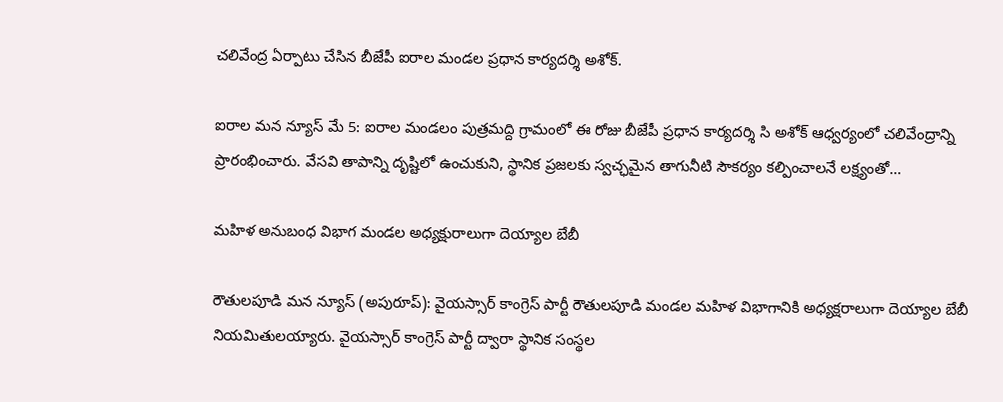చలివేంద్ర ఏర్పాటు చేసిన బీజేపీ ఐరాల మండల ప్రధాన కార్యదర్శి అశోక్.

ఐరాల మన న్యూస్ మే 5: ఐరాల మండలం పుత్రమద్ది గ్రామంలో ఈ రోజు బీజేపీ ప్రధాన కార్యదర్శి సి అశోక్ ఆధ్వర్యంలో చలివేంద్రాన్ని ప్రారంభించారు. వేసవి తాపాన్ని దృష్టిలో ఉంచుకుని, స్థానిక ప్రజలకు స్వచ్ఛమైన తాగునీటి సౌకర్యం కల్పించాలనే లక్ష్యంతో…

మహిళ అనుబంధ విభాగ మండల అధ్యక్షురాలుగా దెయ్యాల బేబీ

రౌతులపూడి మన న్యూస్ (అపురూప్): వైయస్సార్ కాంగ్రెస్ పార్టీ రౌతులపూడి మండల మహిళ విభాగానికి అధ్యక్షరాలుగా దెయ్యాల బేబీ నియమితులయ్యారు. వైయస్సార్ కాంగ్రెస్ పార్టీ ద్వారా స్థానిక సంస్థల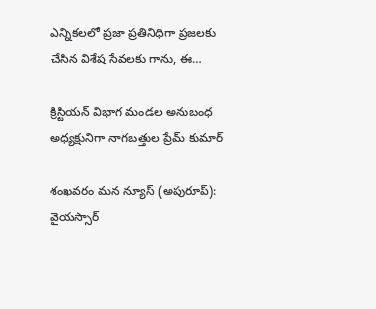ఎన్నికలలో ప్రజా ప్రతినిధిగా ప్రజలకు చేసిన విశేష సేవలకు గాను, ఈ…

క్రిస్టియన్ విభాగ మండల అనుబంధ అధ్యక్షునిగా నాగబత్తుల ప్రేమ్ కుమార్

శంఖవరం మన న్యూస్ (అపురూప్): వైయస్సార్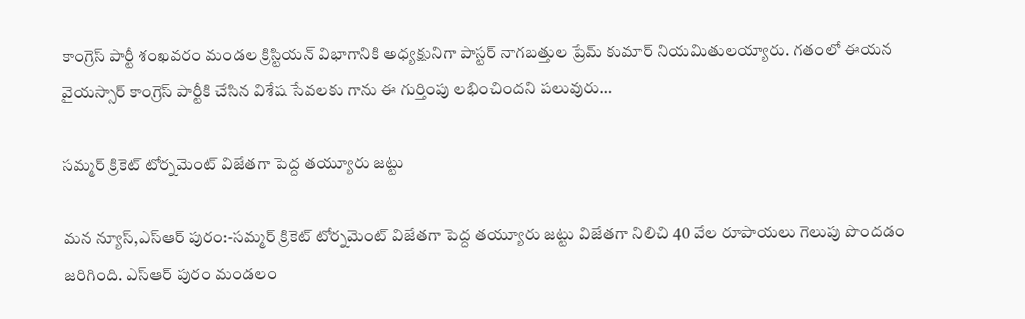కాంగ్రెస్ పార్టీ శంఖవరం మండల క్రిస్టియన్ విభాగానికి అధ్యక్షునిగా పాస్టర్ నాగబత్తుల ప్రేమ్ కుమార్ నియమితులయ్యారు. గతంలో ఈయన వైయస్సార్ కాంగ్రెస్ పార్టీకి చేసిన విశేష సేవలకు గాను ఈ గుర్తింపు లభించిందని పలువురు…

సమ్మర్ క్రికెట్ టోర్నమెంట్ విజేతగా పెద్ద తయ్యూరు జట్టు

మన న్యూస్,ఎస్ఆర్ పురం:-సమ్మర్ క్రికెట్ టోర్నమెంట్ విజేతగా పెద్ద తయ్యూరు జట్టు విజేతగా నిలిచి 40 వేల రూపాయలు గెలుపు పొందడం జరిగింది. ఎస్ఆర్ పురం మండలం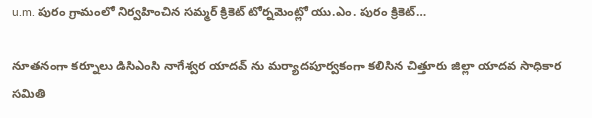u.m. పురం గ్రామంలో నిర్వహించిన సమ్మర్ క్రికెట్ టోర్నమెంట్లో యు.ఎం. పురం క్రికెట్…

నూతనంగా కర్నూలు డిసిఎంసి నాగేశ్వర యాదవ్ ను మర్యాదపూర్వకంగా కలిసిన చిత్తూరు జిల్లా యాదవ సాధికార సమితి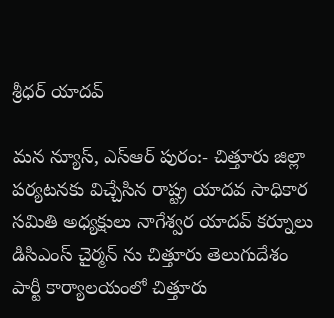శ్రీధర్ యాదవ్

మన న్యూస్, ఎస్ఆర్ పురం:- చిత్తూరు జిల్లా పర్యటనకు విచ్చేసిన రాష్ట్ర యాదవ సాధికార సమితి అధ్యక్షులు నాగేశ్వర యాదవ్ కర్నూలు డిసిఎంస్ చైర్మన్ ను చిత్తూరు తెలుగుదేశం పార్టీ కార్యాలయంలో చిత్తూరు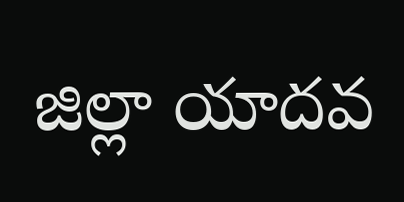జిల్లా యాదవ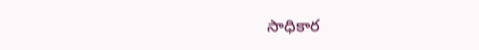సాధికార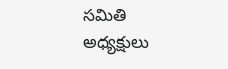సమితి అధ్యక్షులు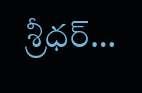శ్రీధర్…